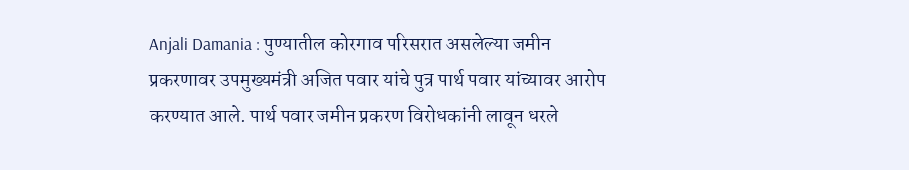Anjali Damania : पुण्यातील कोरगाव परिसरात असलेल्या जमीन प्रकरणावर उपमुख्यमंत्री अजित पवार यांचे पुत्र पार्थ पवार यांच्यावर आरोप करण्यात आले. पार्थ पवार जमीन प्रकरण विरोधकांनी लावून धरले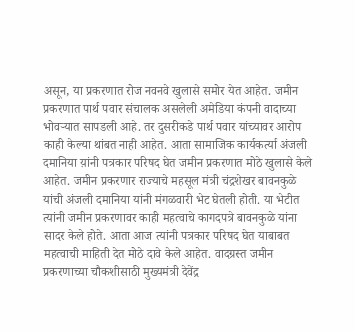असून, या प्रकरणात रोज नवनवे खुलासे समोर येत आहेत. जमीन प्रकरणात पार्थ पवार संचालक असलेली अमेडिया कंपनी वादाच्या भोवऱ्यात सापडली आहे. तर दुसरीकडे पार्थ पवार यांच्यावर आरोप काही केल्या थांबत नाही आहेत. आता सामाजिक कार्यकर्त्या अंजली दमानिया य़ांनी पत्रकार परिषद घेत जमीन प्रकरणात मोठे खुलासे केले आहेत. जमीन प्रकरणार राज्याचे महसूल मंत्री चंद्रशेखर बावनकुळे यांची अंजली दमानिया यांनी मंगळवारी भेट घेतली होती. या भेटीत त्यांनी जमीन प्रकरणावर काही महत्वाचे कागदपत्रे बावनकुळे यांना सादर केले होते. आता आज त्यांनी पत्रकार परिषद घेत याबाबत महत्वाची माहिती देत मोठे दावे केले आहेत. वादग्रस्त जमीन प्रकरणाच्या चौकशीसाठी मुख्यमंत्री देवेंद्र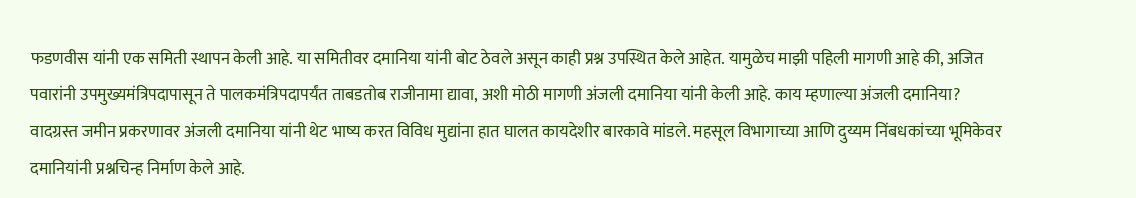फडणवीस यांनी एक समिती स्थापन केली आहे. या समितीवर दमानिया यांनी बोट ठेवले असून काही प्रश्न उपस्थित केले आहेत. यामुळेच माझी पहिली मागणी आहे की, अजित पवारांनी उपमुख्यमंत्रिपदापासून ते पालकमंत्रिपदापर्यंत ताबडतोब राजीनामा द्यावा, अशी मोठी मागणी अंजली दमानिया यांनी केली आहे. काय म्हणाल्या अंजली दमानिया? वादग्रस्त जमीन प्रकरणावर अंजली दमानिया यांनी थेट भाष्य करत विविध मुद्यांना हात घालत कायदेशीर बारकावे मांडले. महसूल विभागाच्या आणि दुय्यम निंबधकांच्या भूमिकेवर दमानियांनी प्रश्नचिन्ह निर्माण केले आहे.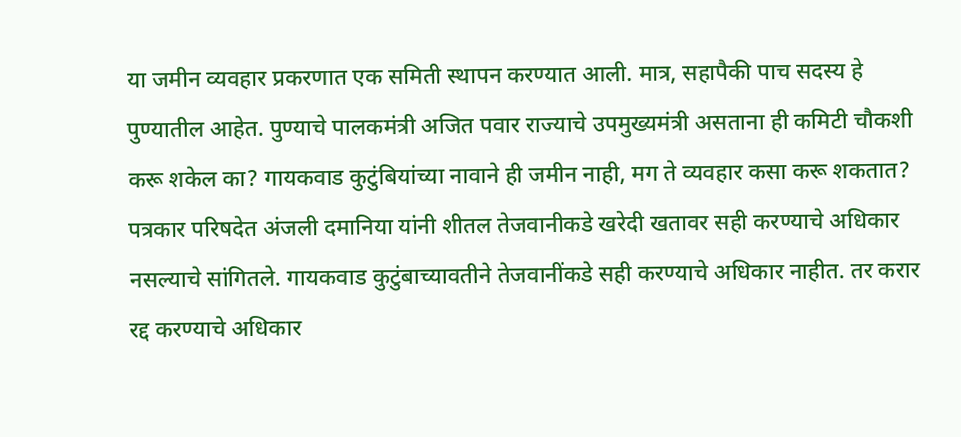या जमीन व्यवहार प्रकरणात एक समिती स्थापन करण्यात आली. मात्र, सहापैकी पाच सदस्य हे पुण्यातील आहेत. पुण्याचे पालकमंत्री अजित पवार राज्याचे उपमुख्यमंत्री असताना ही कमिटी चौकशी करू शकेल का? गायकवाड कुटुंबियांच्या नावाने ही जमीन नाही, मग ते व्यवहार कसा करू शकतात? पत्रकार परिषदेत अंजली दमानिया यांनी शीतल तेजवानीकडे खरेदी खतावर सही करण्याचे अधिकार नसल्याचे सांगितले. गायकवाड कुटुंबाच्यावतीने तेजवानींकडे सही करण्याचे अधिकार नाहीत. तर करार रद्द करण्याचे अधिकार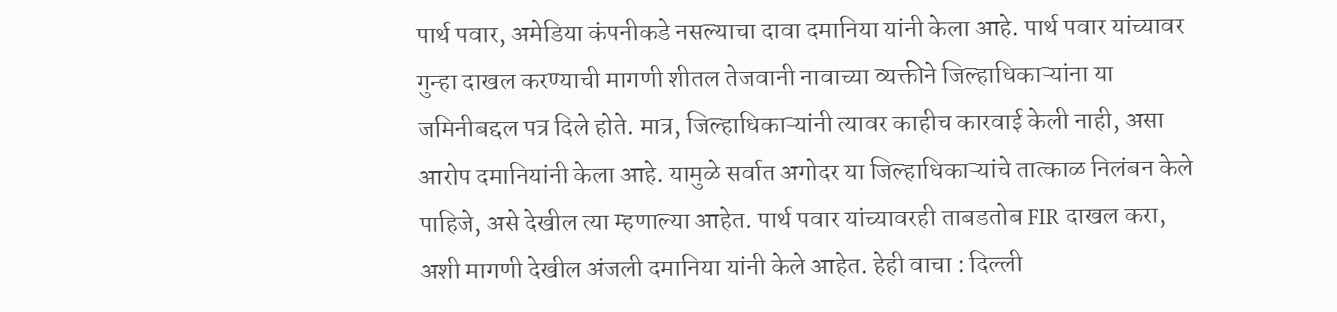पार्थ पवार, अमेडिया कंपनीकडे नसल्याचा दावा दमानिया यांनी केला आहे. पार्थ पवार यांच्यावर गुन्हा दाखल करण्याची मागणी शीतल तेजवानी नावाच्या व्यक्तीने जिल्हाधिकाऱ्यांना या जमिनीबद्दल पत्र दिले होते. मात्र, जिल्हाधिकाऱ्यांनी त्यावर काहीच कारवाई केली नाही, असा आरोप दमानियांनी केला आहे. यामुळे सर्वात अगोदर या जिल्हाधिकाऱ्यांचे तात्काळ निलंबन केले पाहिजे, असे देखील त्या म्हणाल्या आहेत. पार्थ पवार यांच्यावरही ताबडतोब FIR दाखल करा, अशी मागणी देखील अंजली दमानिया यांनी केले आहेत. हेही वाचा : दिल्ली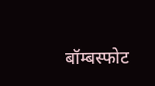बॉम्बस्फोट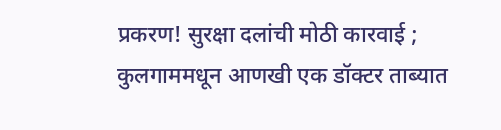प्रकरण! सुरक्षा दलांची मोठी कारवाई ; कुलगाममधून आणखी एक डॉक्टर ताब्यात